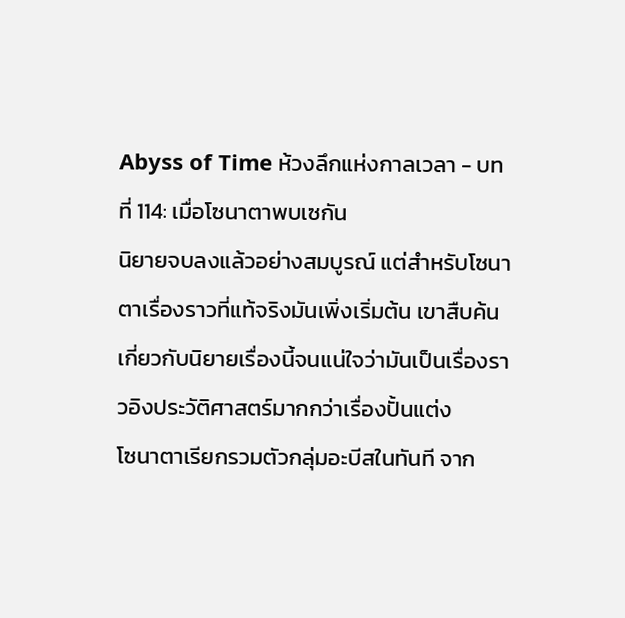Abyss of Time ห้วงลึกแห่งกาลเวลา - บทที่ 114: เมื่อโซนาตาพบเซกัน
นิยายจบลงแล้วอย่างสมบูรณ์ แต่สำหรับโซนาตาเรื่องราวที่แท้จริงมันเพิ่งเริ่มต้น เขาสืบค้นเกี่ยวกับนิยายเรื่องนี้จนแน่ใจว่ามันเป็นเรื่องราวอิงประวัติศาสตร์มากกว่าเรื่องปั้นแต่ง
โซนาตาเรียกรวมตัวกลุ่มอะบีสในทันที จาก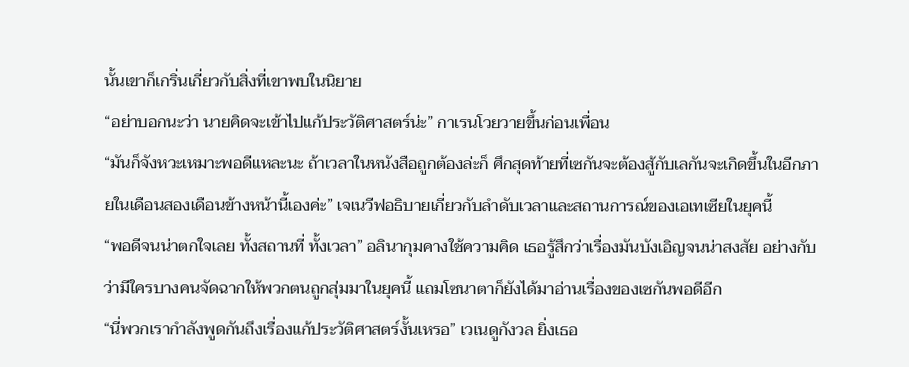นั้นเขาก็เกริ่นเกี่ยวกับสิ่งที่เขาพบในนิยาย
“อย่าบอกนะว่า นายคิดจะเข้าไปแก้ประวัติศาสตร์น่ะ” กาเรนโวยวายขึ้นก่อนเพื่อน
“มันก็จังหวะเหมาะพอดีแหละนะ ถ้าเวลาในหนังสือถูกต้องล่ะก็ ศึกสุดท้ายที่เซกันจะต้องสู้กับเลกันจะเกิดขึ้นในอีกภายในเดือนสองเดือนข้างหน้านี้เองค่ะ” เจเนวีฟอธิบายเกี่ยวกับลำดับเวลาและสถานการณ์ของเอเทเซียในยุคนี้
“พอดีจนน่าตกใจเลย ทั้งสถานที่ ทั้งเวลา” อลินากุมคางใช้ความคิด เธอรู้สึกว่าเรื่องมันบังเอิญจนน่าสงสัย อย่างกับว่ามีใครบางคนจัดฉากให้พวกตนถูกสุ่มมาในยุคนี้ แถมโซนาตาก็ยังได้มาอ่านเรื่องของเซกันพอดีอีก
“นี่พวกเรากำลังพูดกันถึงเรื่องแก้ประวัติศาสตร์งั้นเหรอ” เวเนดูกังวล ยิ่งเธอ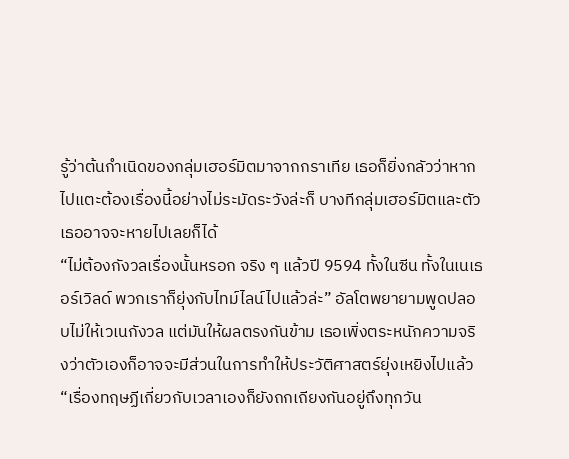รู้ว่าต้นกำเนิดของกลุ่มเฮอร์มิตมาจากกราเทีย เธอก็ยิ่งกลัวว่าหากไปแตะต้องเรื่องนี้อย่างไม่ระมัดระวังล่ะก็ บางทีกลุ่มเฮอร์มิตและตัวเธออาจจะหายไปเลยก็ได้
“ไม่ต้องกังวลเรื่องนั้นหรอก จริง ๆ แล้วปี 9594 ทั้งในซีน ทั้งในเนเธอร์เวิลด์ พวกเราก็ยุ่งกับไทม์ไลน์ไปแล้วล่ะ” อัลโตพยายามพูดปลอบไม่ให้เวเนกังวล แต่มันให้ผลตรงกันข้าม เธอเพิ่งตระหนักความจริงว่าตัวเองก็อาจจะมีส่วนในการทำให้ประวัติศาสตร์ยุ่งเหยิงไปแล้ว
“เรื่องทฤษฏีเกี่ยวกับเวลาเองก็ยังถกเถียงกันอยู่ถึงทุกวัน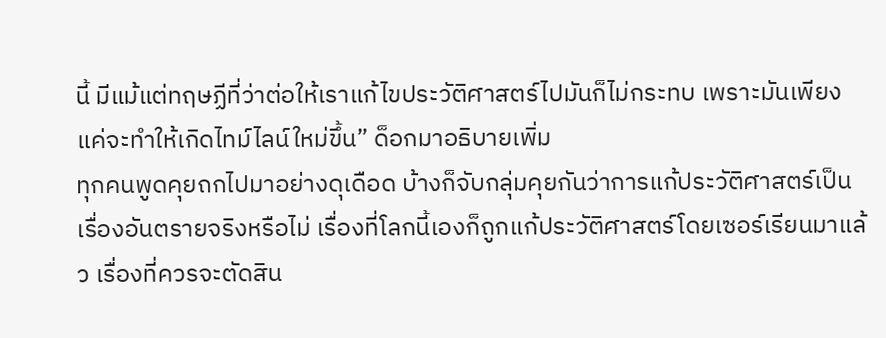นี้ มีแม้แต่ทฤษฏีที่ว่าต่อให้เราแก้ไขประวัติศาสตร์ไปมันก็ไม่กระทบ เพราะมันเพียงแค่จะทำให้เกิดไทม์ไลน์ใหม่ขึ้น” ด็อกมาอธิบายเพิ่ม
ทุกคนพูดคุยถกไปมาอย่างดุเดือด บ้างก็จับกลุ่มคุยกันว่าการแก้ประวัติศาสตร์เป็นเรื่องอันตรายจริงหรือไม่ เรื่องที่โลกนี้เองก็ถูกแก้ประวัติศาสตร์โดยเซอร์เรียนมาแล้ว เรื่องที่ควรจะตัดสิน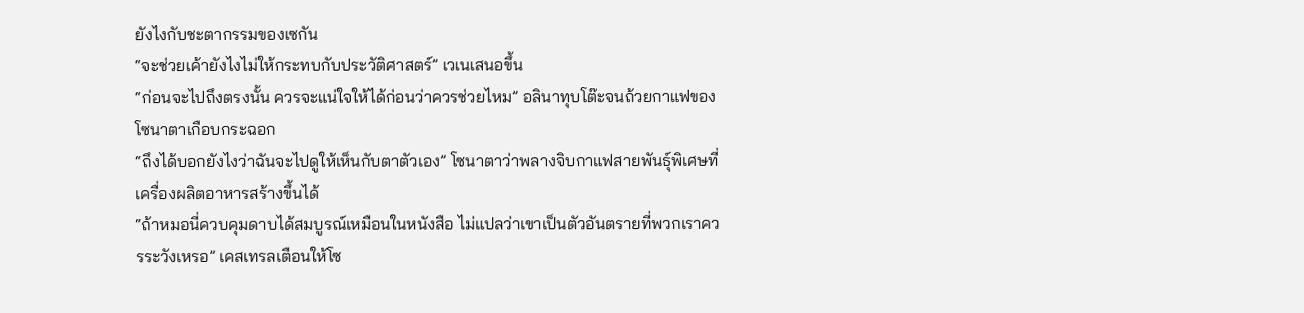ยังไงกับชะตากรรมของเซกัน
“จะช่วยเค้ายังไงไม่ให้กระทบกับประวัติศาสตร์” เวเนเสนอขึ้น
“ก่อนจะไปถึงตรงนั้น ควรจะแน่ใจให้ได้ก่อนว่าควรช่วยไหม” อลินาทุบโต๊ะจนถ้วยกาแฟของโซนาตาเกือบกระฉอก
“ถึงได้บอกยังไงว่าฉันจะไปดูให้เห็นกับตาตัวเอง” โซนาตาว่าพลางจิบกาแฟสายพันธุ์พิเศษที่เครื่องผลิตอาหารสร้างขึ้นได้
“ถ้าหมอนี่ควบคุมดาบได้สมบูรณ์เหมือนในหนังสือ ไม่แปลว่าเขาเป็นตัวอันตรายที่พวกเราควรระวังเหรอ” เคสเทรลเตือนให้โซ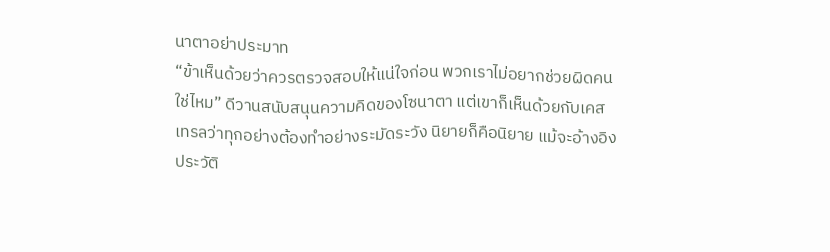นาตาอย่าประมาท
“ข้าเห็นด้วยว่าควรตรวจสอบให้แน่ใจก่อน พวกเราไม่อยากช่วยผิดคนใช่ไหม” ดีวานสนับสนุนความคิดของโซนาตา แต่เขาก็เห็นด้วยกับเคสเทรลว่าทุกอย่างต้องทำอย่างระมัดระวัง นิยายก็คือนิยาย แม้จะอ้างอิงประวัติ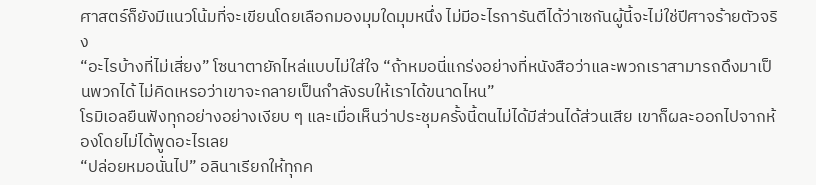ศาสตร์ก็ยังมีแนวโน้มที่จะเขียนโดยเลือกมองมุมใดมุมหนึ่ง ไม่มีอะไรการันตีได้ว่าเซกันผู้นี้จะไม่ใช่ปีศาจร้ายตัวจริง
“อะไรบ้างที่ไม่เสี่ยง” โซนาตายักไหล่แบบไม่ใส่ใจ “ถ้าหมอนี่แกร่งอย่างที่หนังสือว่าและพวกเราสามารถดึงมาเป็นพวกได้ ไม่คิดเหรอว่าเขาจะกลายเป็นกำลังรบให้เราได้ขนาดไหน”
โรมิเอลยืนฟังทุกอย่างอย่างเงียบ ๆ และเมื่อเห็นว่าประชุมครั้งนี้ตนไม่ได้มีส่วนได้ส่วนเสีย เขาก็ผละออกไปจากห้องโดยไม่ได้พูดอะไรเลย
“ปล่อยหมอนั่นไป” อลินาเรียกให้ทุกค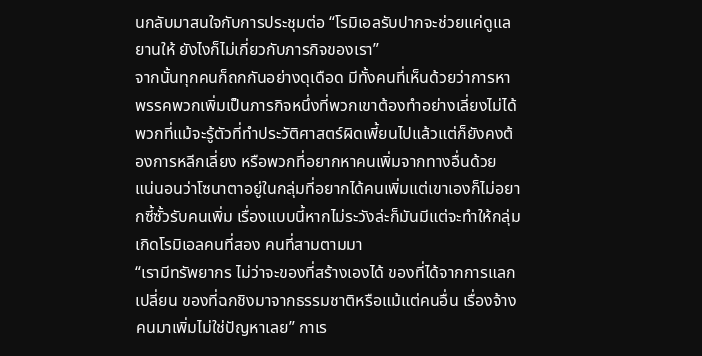นกลับมาสนใจกับการประชุมต่อ “โรมิเอลรับปากจะช่วยแค่ดูแลยานให้ ยังไงก็ไม่เกี่ยวกับภารกิจของเรา”
จากนั้นทุกคนก็ถกกันอย่างดุเดือด มีทั้งคนที่เห็นด้วยว่าการหาพรรคพวกเพิ่มเป็นภารกิจหนึ่งที่พวกเขาต้องทำอย่างเลี่ยงไม่ได้ พวกที่แม้จะรู้ตัวที่ทำประวัติศาสตร์ผิดเพี้ยนไปแล้วแต่ก็ยังคงต้องการหลีกเลี่ยง หรือพวกที่อยากหาคนเพิ่มจากทางอื่นด้วย
แน่นอนว่าโซนาตาอยู่ในกลุ่มที่อยากได้คนเพิ่มแต่เขาเองก็ไม่อยากซี้ซั้วรับคนเพิ่ม เรื่องแบบนี้หากไม่ระวังล่ะก็มันมีแต่จะทำให้กลุ่มเกิดโรมิเอลคนที่สอง คนที่สามตามมา
“เรามีทรัพยากร ไม่ว่าจะของที่สร้างเองได้ ของที่ได้จากการแลกเปลี่ยน ของที่ฉกชิงมาจากธรรมชาติหรือแม้แต่คนอื่น เรื่องจ้างคนมาเพิ่มไม่ใช่ปัญหาเลย” กาเร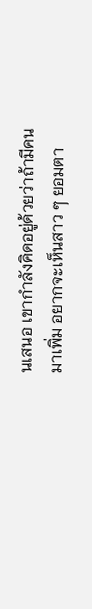นเสนอ เขากำลังคิดอยู่ด้วยว่าถ้ามีคนมาเพิ่ม อยากจะเห็นสาว ๆ ยอมตา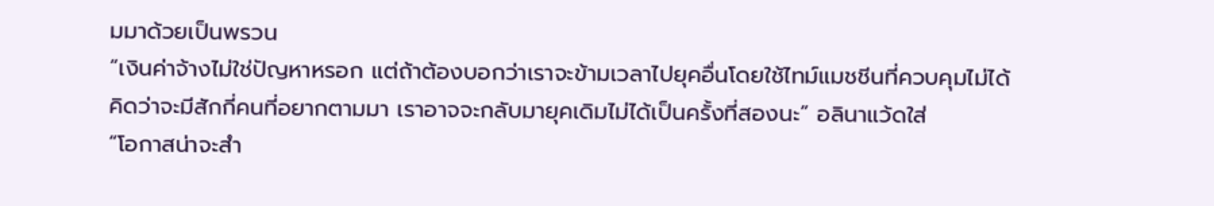มมาด้วยเป็นพรวน
“เงินค่าจ้างไม่ใช่ปัญหาหรอก แต่ถ้าต้องบอกว่าเราจะข้ามเวลาไปยุคอื่นโดยใช้ไทม์แมชชีนที่ควบคุมไม่ได้ คิดว่าจะมีสักกี่คนที่อยากตามมา เราอาจจะกลับมายุคเดิมไม่ได้เป็นครั้งที่สองนะ” อลินาแว้ดใส่
“โอกาสน่าจะสำ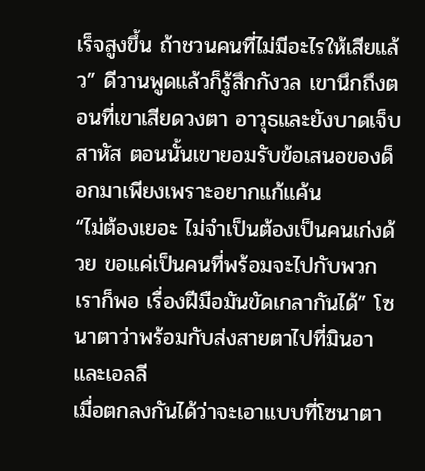เร็จสูงขึ้น ถ้าชวนคนที่ไม่มีอะไรให้เสียแล้ว” ดีวานพูดแล้วก็รู้สึกกังวล เขานึกถึงตอนที่เขาเสียดวงตา อาวุธและยังบาดเจ็บสาหัส ตอนนั้นเขายอมรับข้อเสนอของด็อกมาเพียงเพราะอยากแก้แค้น
“ไม่ต้องเยอะ ไม่จำเป็นต้องเป็นคนเก่งด้วย ขอแค่เป็นคนที่พร้อมจะไปกับพวกเราก็พอ เรื่องฝีมือมันขัดเกลากันได้” โซนาตาว่าพร้อมกับส่งสายตาไปที่มินอาและเอลลี
เมื่อตกลงกันได้ว่าจะเอาแบบที่โซนาตา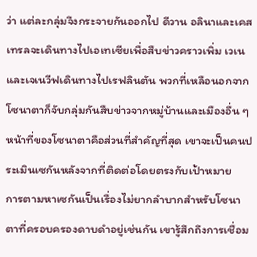ว่า แต่ละกลุ่มจึงกระจายกันออกไป ดีวาน อลินาและเคสเทรลจะเดินทางไปเอเทเซียเพื่อสืบข่าวคราวเพิ่ม เวเนและเจเนวีฟเดินทางไปเรฟลินตัน พวกที่เหลือนอกจากโซนาตาก็จับกลุ่มกันสืบข่าวจากหมู่บ้านและเมืองอื่น ๆ
หน้าที่ของโซนาตาคือส่วนที่สำคัญที่สุด เขาจะเป็นคนประเมินเซกันหลังจากที่ติดต่อโดยตรงกับเป้าหมาย
การตามหาเซกันเป็นเรื่องไม่ยากลำบากสำหรับโซนาตาที่ครอบครองดาบดำอยู่เช่นกัน เขารู้สึกถึงการเชื่อม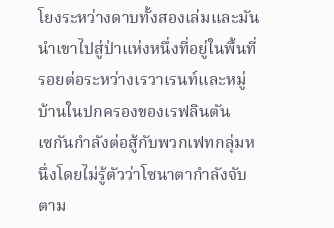โยงระหว่างดาบทั้งสองเล่มและมันนำเขาไปสู่ป่าแห่งหนึ่งที่อยู่ในพื้นที่รอยต่อระหว่างเรวาเรนท์และหมู่บ้านในปกครองของเรฟลินตัน
เซกันกำลังต่อสู้กับพวกเฟทกลุ่มหนึ่งโดยไม่รู้ตัวว่าโซนาตากำลังจับตาม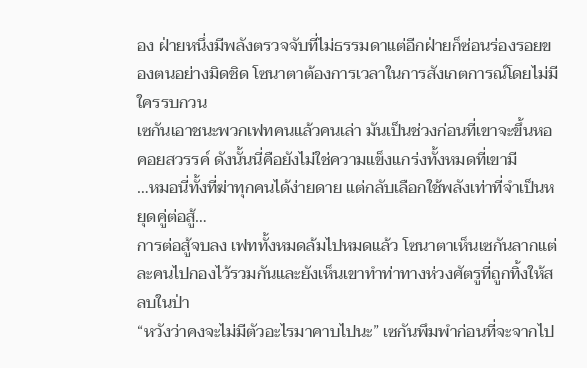อง ฝ่ายหนึ่งมีพลังตรวจจับที่ไม่ธรรมดาแต่อีกฝ่ายก็ซ่อนร่องรอยของตนอย่างมิดชิด โซนาตาต้องการเวลาในการสังเกตการณ์โดยไม่มีใครรบกวน
เซกันเอาชนะพวกเฟทคนแล้วคนเล่า มันเป็นช่วงก่อนที่เขาจะขึ้นหอคอยสวรรค์ ดังนั้นนี่คือยังไม่ใช่ความแข็งแกร่งทั้งหมดที่เขามี
…หมอนี่ทั้งที่ฆ่าทุกคนได้ง่ายดาย แต่กลับเลือกใช้พลังเท่าที่จำเป็นหยุดคู่ต่อสู้…
การต่อสู้จบลง เฟททั้งหมดล้มไปหมดแล้ว โซนาตาเห็นเซกันลากแต่ละคนไปกองไว้รวมกันและยังเห็นเขาทำท่าทางห่วงศัตรูที่ถูกทิ้งให้สลบในป่า
“หวังว่าคงจะไม่มีตัวอะไรมาคาบไปนะ” เซกันพึมพำก่อนที่จะจากไป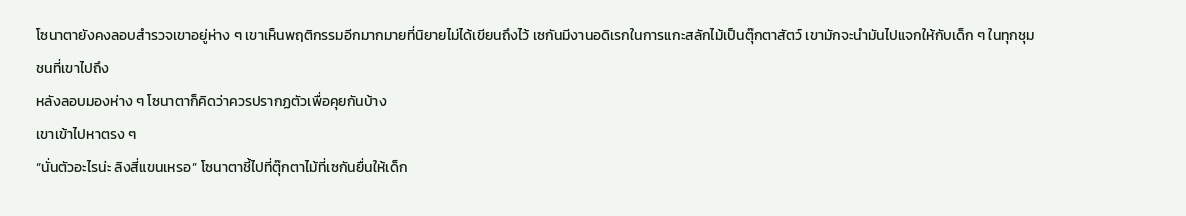โซนาตายังคงลอบสำรวจเขาอยู่ห่าง ๆ เขาเห็นพฤติกรรมอีกมากมายที่นิยายไม่ได้เขียนถึงไว้ เซกันมีงานอดิเรกในการแกะสลักไม้เป็นตุ๊กตาสัตว์ เขามักจะนำมันไปแจกให้กับเด็ก ๆ ในทุกชุมชนที่เขาไปถึง
หลังลอบมองห่าง ๆ โซนาตาก็คิดว่าควรปรากฏตัวเพื่อคุยกันบ้าง
เขาเข้าไปหาตรง ๆ
“นั่นตัวอะไรน่ะ ลิงสี่แขนเหรอ” โซนาตาชี้ไปที่ตุ๊กตาไม้ที่เซกันยื่นให้เด็ก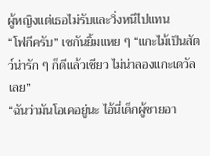ผู้หญิงแต่เธอไม่รับและวิ่งหนีไปแทน
“โฟกีครับ” เซกันยิ้มแหย ๆ “แกะไม้เป็นสัตว์น่ารัก ๆ ก็ดีแล้วเชียว ไม่น่าลองแกะเดวัลเลย”
“ฉันว่ามันโอเคอยู่นะ ไอ้นี่เด็กผู้ชายอา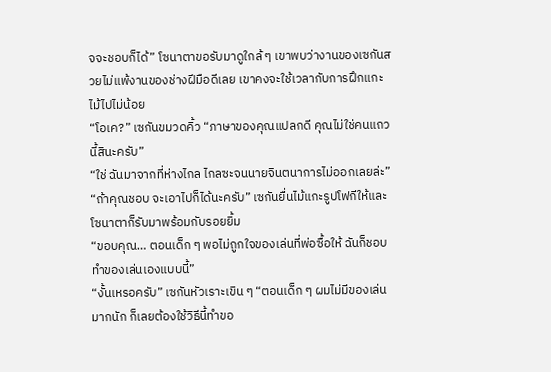จจะชอบก็ได้” โซนาตาขอรับมาดูใกล้ ๆ เขาพบว่างานของเซกันสวยไม่แพ้งานของช่างฝีมือดีเลย เขาคงจะใช้เวลากับการฝึกแกะไม้ไปไม่น้อย
“โอเค?” เซกันขมวดคิ้ว “ภาษาของคุณแปลกดี คุณไม่ใช่คนแถวนี้สินะครับ”
“ใช่ ฉันมาจากที่ห่างไกล ไกลซะจนนายจินตนาการไม่ออกเลยล่ะ”
“ถ้าคุณชอบ จะเอาไปก็ได้นะครับ” เซกันยื่นไม้แกะรูปโฟกีให้และโซนาตาก็รับมาพร้อมกับรอยยิ้ม
“ขอบคุณ… ตอนเด็ก ๆ พอไม่ถูกใจของเล่นที่พ่อซื้อให้ ฉันก็ชอบทำของเล่นเองแบบนี้”
“งั้นเหรอครับ” เซกันหัวเราะเขิน ๆ “ตอนเด็ก ๆ ผมไม่มีของเล่นมากนัก ก็เลยต้องใช้วิธีนี้ทำขอ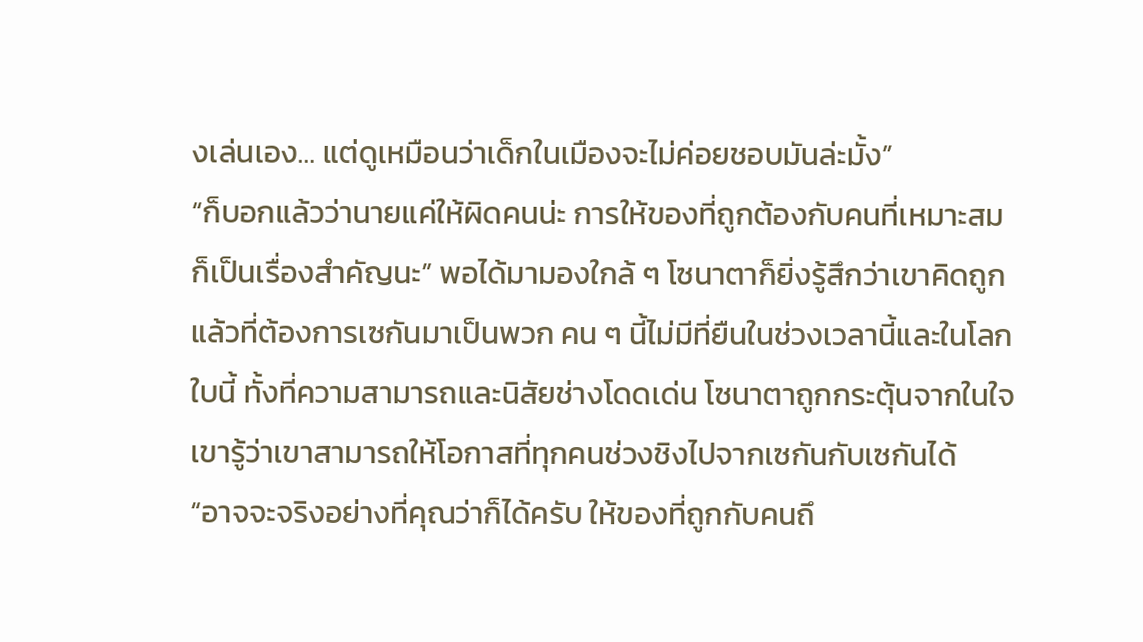งเล่นเอง… แต่ดูเหมือนว่าเด็กในเมืองจะไม่ค่อยชอบมันล่ะมั้ง”
“ก็บอกแล้วว่านายแค่ให้ผิดคนน่ะ การให้ของที่ถูกต้องกับคนที่เหมาะสมก็เป็นเรื่องสำคัญนะ” พอได้มามองใกล้ ๆ โซนาตาก็ยิ่งรู้สึกว่าเขาคิดถูกแล้วที่ต้องการเซกันมาเป็นพวก คน ๆ นี้ไม่มีที่ยืนในช่วงเวลานี้และในโลกใบนี้ ทั้งที่ความสามารถและนิสัยช่างโดดเด่น โซนาตาถูกกระตุ้นจากในใจ เขารู้ว่าเขาสามารถให้โอกาสที่ทุกคนช่วงชิงไปจากเซกันกับเซกันได้
“อาจจะจริงอย่างที่คุณว่าก็ได้ครับ ให้ของที่ถูกกับคนถึ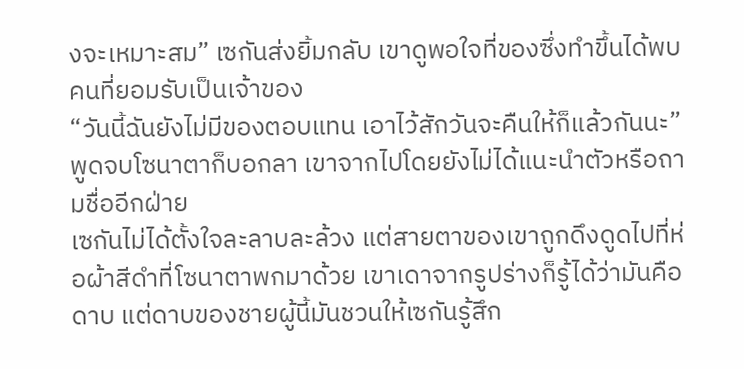งจะเหมาะสม” เซกันส่งยิ้มกลับ เขาดูพอใจที่ของซึ่งทำขึ้นได้พบคนที่ยอมรับเป็นเจ้าของ
“วันนี้ฉันยังไม่มีของตอบแทน เอาไว้สักวันจะคืนให้ก็แล้วกันนะ” พูดจบโซนาตาก็บอกลา เขาจากไปโดยยังไม่ได้แนะนำตัวหรือถามชื่ออีกฝ่าย
เซกันไม่ได้ตั้งใจละลาบละล้วง แต่สายตาของเขาถูกดึงดูดไปที่ห่อผ้าสีดำที่โซนาตาพกมาด้วย เขาเดาจากรูปร่างก็รู้ได้ว่ามันคือดาบ แต่ดาบของชายผู้นี้มันชวนให้เซกันรู้สึก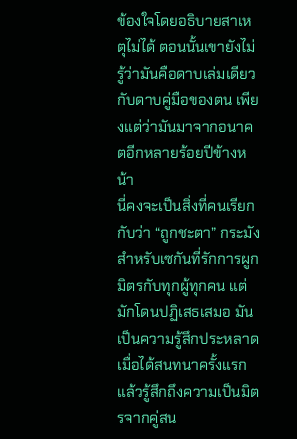ข้องใจโดยอธิบายสาเหตุไม่ได้ ตอนนั้นเขายังไม่รู้ว่ามันคือดาบเล่มเดียวกับดาบคู่มือของตน เพียงแต่ว่ามันมาจากอนาคตอีกหลายร้อยปีข้างหน้า
นี่คงจะเป็นสิ่งที่คนเรียกกับว่า “ถูกชะตา” กระมัง สำหรับเซกันที่รักการผูกมิตรกับทุกผู้ทุกคน แต่มักโดนปฏิเสธเสมอ มันเป็นความรู้สึกประหลาดเมื่อได้สนทนาครั้งแรกแล้วรู้สึกถึงความเป็นมิตรจากคู่สน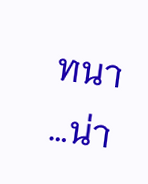ทนา
…น่า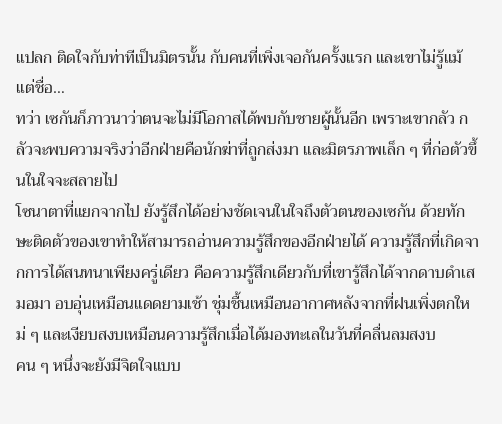แปลก ติดใจกับท่าทีเป็นมิตรนั้น กับคนที่เพิ่งเจอกันครั้งแรก และเขาไม่รู้แม้แต่ชื่อ…
ทว่า เซกันก็ภาวนาว่าตนจะไม่มีโอกาสได้พบกับชายผู้นั้นอีก เพราะเขากลัว กลัวจะพบความจริงว่าอีกฝ่ายคือนักฆ่าที่ถูกส่งมา และมิตรภาพเล็ก ๆ ที่ก่อตัวขึ้นในใจจะสลายไป
โซนาตาที่แยกจากไป ยังรู้สึกได้อย่างชัดเจนในใจถึงตัวตนของเซกัน ด้วยทักษะติดตัวของเขาทำให้สามารถอ่านความรู้สึกของอีกฝ่ายได้ ความรู้สึกที่เกิดจากการได้สนทนาเพียงครู่เดียว คือความรู้สึกเดียวกับที่เขารู้สึกได้จากดาบดำเสมอมา อบอุ่นเหมือนแดดยามเช้า ชุ่มชื้นเหมือนอากาศหลังจากที่ฝนเพิ่งตกใหม่ ๆ และเงียบสงบเหมือนความรู้สึกเมื่อได้มองทะเลในวันที่คลื่นลมสงบ
คน ๆ หนึ่งจะยังมีจิตใจแบบ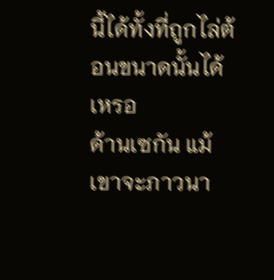นี้ได้ทั้งที่ถูกไล่ต้อนขนาดนั้นได้เหรอ
ด้านเซกัน แม้เขาจะภาวนา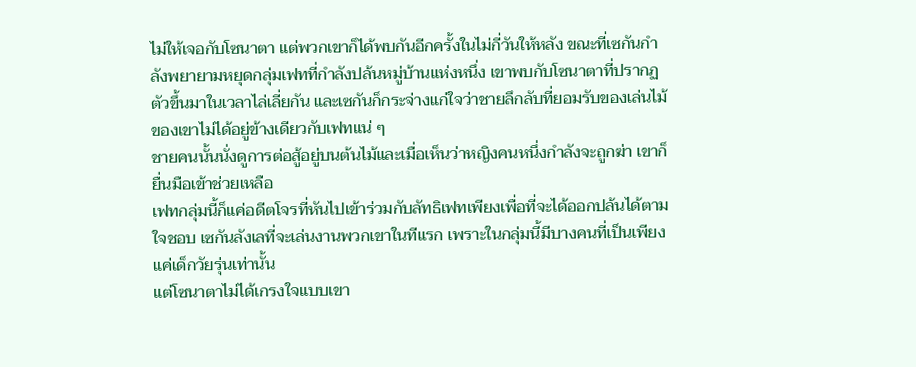ไม่ให้เจอกับโซนาตา แต่พวกเขาก็ได้พบกันอีกครั้งในไม่กี่วันให้หลัง ขณะที่เซกันกำลังพยายามหยุดกลุ่มเฟทที่กำลังปล้นหมู่บ้านแห่งหนึ่ง เขาพบกับโซนาตาที่ปรากฏตัวขึ้นมาในเวลาไล่เลี่ยกัน และเซกันก็กระจ่างแก่ใจว่าชายลึกลับที่ยอมรับของเล่นไม้ของเขาไม่ได้อยู่ข้างเดียวกับเฟทแน่ ๆ
ชายคนนั้นนั่งดูการต่อสู้อยู่บนต้นไม้และเมื่อเห็นว่าหญิงคนหนึ่งกำลังจะถูกฆ่า เขาก็ยื่นมือเข้าช่วยเหลือ
เฟทกลุ่มนี้ก็แค่อดีตโจรที่หันไปเข้าร่วมกับลัทธิเฟทเพียงเพื่อที่จะได้ออกปล้นได้ตามใจชอบ เซกันลังเลที่จะเล่นงานพวกเขาในทีแรก เพราะในกลุ่มนี้มีบางคนที่เป็นเพียงแค่เด็กวัยรุ่นเท่านั้น
แต่โซนาตาไม่ได้เกรงใจแบบเขา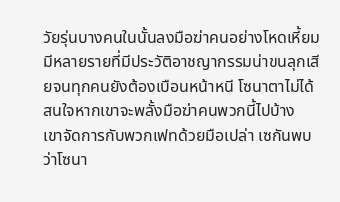วัยรุ่นบางคนในนั้นลงมือฆ่าคนอย่างโหดเหี้ยม มีหลายรายที่มีประวัติอาชญากรรมน่าขนลุกเสียจนทุกคนยังต้องเบือนหน้าหนี โซนาตาไม่ได้สนใจหากเขาจะพลั้งมือฆ่าคนพวกนี้ไปบ้าง
เขาจัดการกับพวกเฟทด้วยมือเปล่า เซกันพบว่าโซนา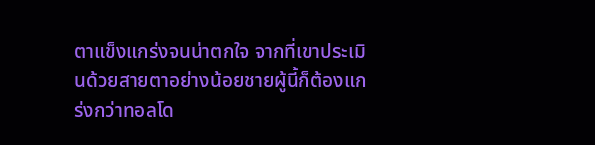ตาแข็งแกร่งจนน่าตกใจ จากที่เขาประเมินด้วยสายตาอย่างน้อยชายผู้นี้ก็ต้องแกร่งกว่าทอลโด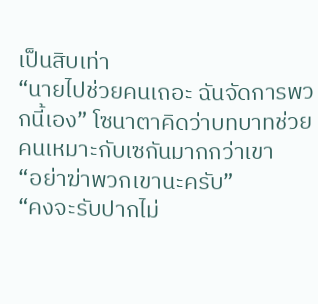เป็นสิบเท่า
“นายไปช่วยคนเถอะ ฉันจัดการพวกนี้เอง” โซนาตาคิดว่าบทบาทช่วยคนเหมาะกับเซกันมากกว่าเขา
“อย่าฆ่าพวกเขานะครับ”
“คงจะรับปากไม่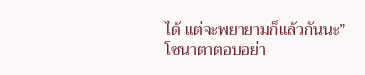ได้ แต่จะพยายามก็แล้วกันนะ” โซนาตาตอบอย่า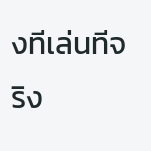งทีเล่นทีจริง